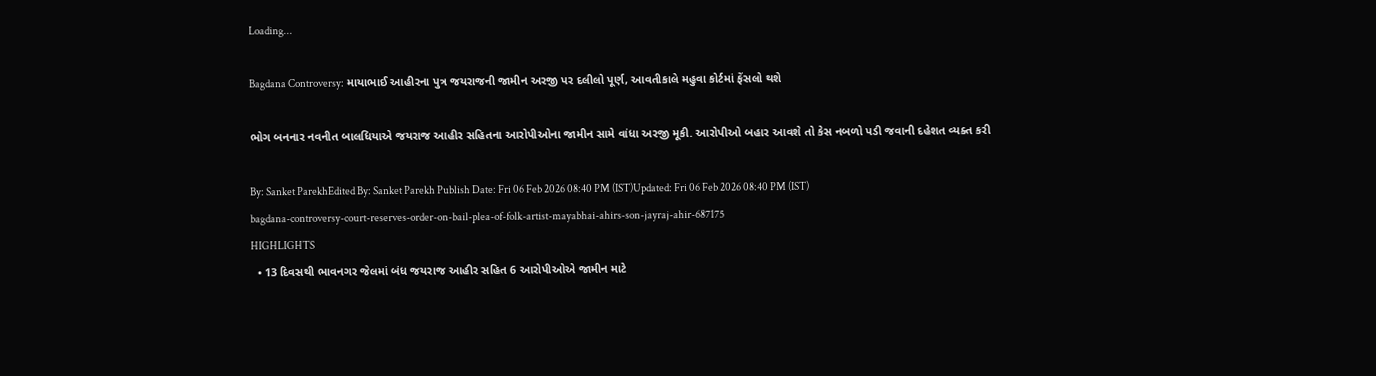Loading...

Bagdana Controversy: માયાભાઈ આહીરના પુત્ર જયરાજની જામીન અરજી પર દલીલો પૂર્ણ, આવતીકાલે મહુવા કોર્ટમાં ફેંસલો થશે

ભોગ બનનાર નવનીત બાલધિયાએ જયરાજ આહીર સહિતના આરોપીઓના જામીન સામે વાંધા અરજી મૂકી. આરોપીઓ બહાર આવશે તો કેસ નબળો પડી જવાની દહેશત વ્યક્ત કરી

By: Sanket ParekhEdited By: Sanket Parekh Publish Date: Fri 06 Feb 2026 08:40 PM (IST)Updated: Fri 06 Feb 2026 08:40 PM (IST)
bagdana-controversy-court-reserves-order-on-bail-plea-of-folk-artist-mayabhai-ahirs-son-jayraj-ahir-687175
HIGHLIGHTS
  • 13 દિવસથી ભાવનગર જેલમાં બંધ જયરાજ આહીર સહિત 6 આરોપીઓએ જામીન માટે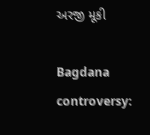અરજી મૂકી

Bagdana controversy: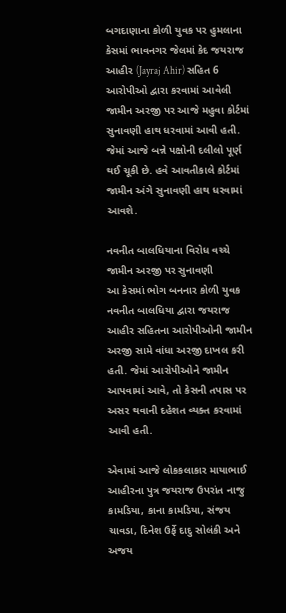બગદાણાના કોળી યુવક પર હુમલાના કેસમાં ભાવનગર જેલમાં કેદ જયરાજ આહીર (Jayraj Ahir) સહિત 6 આરોપીઓ દ્વારા કરવામાં આવેલી જામીન અરજી પર આજે મહુવા કોર્ટમાં સુનાવણી હાથ ધરવામાં આવી હતી. જેમાં આજે બન્ને પક્ષોની દલીલો પૂર્ણ થઈ ચૂકી છે. હવે આવતીકાલે કોર્ટમાં જામીન અંગે સુનાવણી હાથ ધરવામાં આવશે.

નવનીત બાલધિયાના વિરોધ વચ્ચે જામીન અરજી પર સુનાવણી
આ કેસમાં ભોગ બનનાર કોળી યુવક નવનીત બાલધિયા દ્વારા જયરાજ આહીર સહિતના આરોપીઓની જામીન અરજી સામે વાંધા અરજી દાખલ કરી હતી. જેમાં આરોપીઓને જામીન આપવામાં આવે, તો કેસની તપાસ પર અસર થવાની દહેશત વ્યક્ત કરવામાં આવી હતી.

એવામાં આજે લોકકલાકાર માયાભાઈ આહીરના પુત્ર જયરાજ ઉપરાંત નાજુ કામડિયા, કાના કામડિયા, સંજય ચાવડા, દિનેશ ઉર્ફે દાદુ સોલંકી અને અજય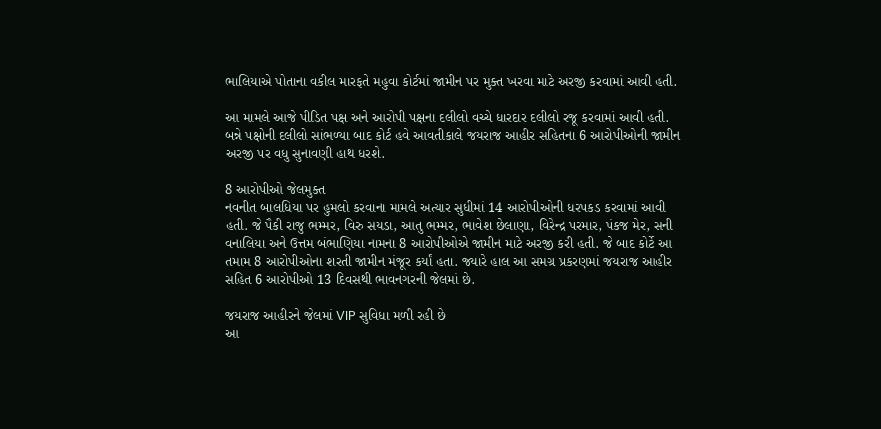ભાલિયાએ પોતાના વકીલ મારફતે મહુવા કોર્ટમાં જામીન પર મુક્ત ખરવા માટે અરજી કરવામાં આવી હતી.

આ મામલે આજે પીડિત પક્ષ અને આરોપી પક્ષના દલીલો વચ્ચે ધારદાર દલીલો રજૂ કરવામાં આવી હતી. બન્ને પક્ષોની દલીલો સાંભળ્યા બાદ કોર્ટ હવે આવતીકાલે જયરાજ આહીર સહિતના 6 આરોપીઓની જામીન અરજી પર વધુ સુનાવણી હાથ ધરશે.

8 આરોપીઓ જેલમુક્ત
નવનીત બાલધિયા પર હુમલો કરવાના મામલે અત્યાર સુધીમાં 14 આરોપીઓની ધરપકડ કરવામાં આવી હતી. જે પૈકી રાજુ ભમ્મર, વિરુ સયડા, આતુ ભમ્મર, ભાવેશ છેલાણા, વિરેન્દ્ર પરમાર, પંકજ મેર, સની વનાલિયા અને ઉત્તમ બંભાણિયા નામના 8 આરોપીઓએ જામીન માટે અરજી કરી હતી. જે બાદ કોર્ટે આ તમામ 8 આરોપીઓના શરતી જામીન મંજૂર કર્યાં હતા. જ્યારે હાલ આ સમગ્ર પ્રકરણમાં જયરાજ આહીર સહિત 6 આરોપીઓ 13 દિવસથી ભાવનગરની જેલમાં છે.

જયરાજ આહીરને જેલમાં VIP સુવિધા મળી રહી છે
આ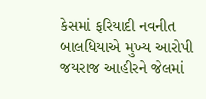કેસમાં ફરિયાદી નવનીત બાલધિયાએ મુખ્ય આરોપી જયરાજ આહીરને જેલમાં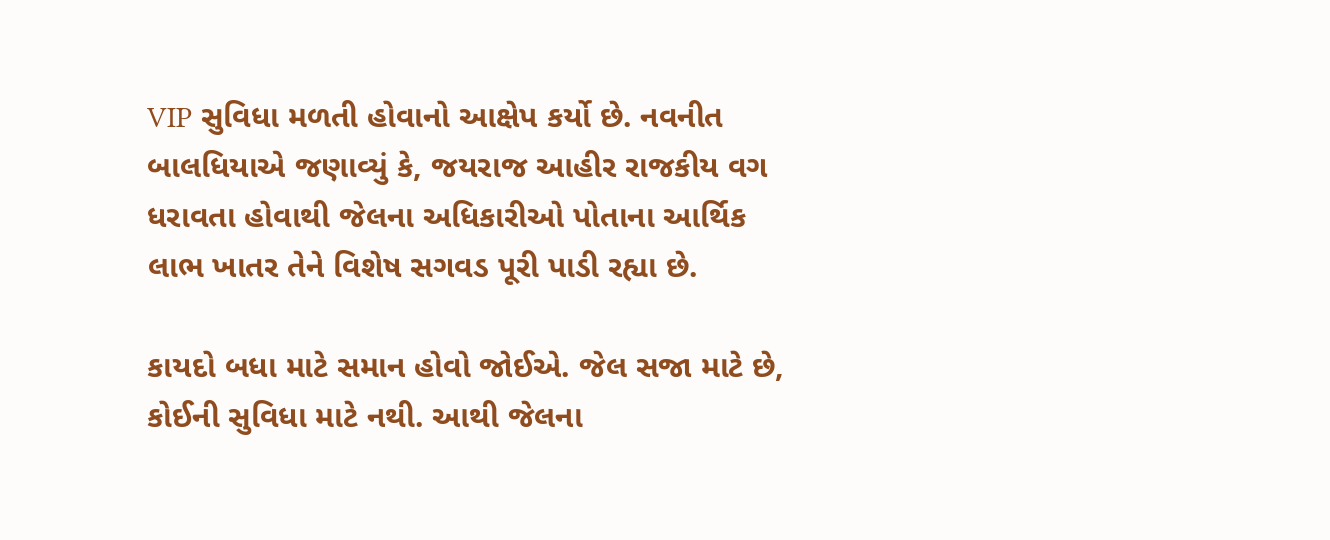VIP સુવિધા મળતી હોવાનો આક્ષેપ કર્યો છે. નવનીત બાલધિયાએ જણાવ્યું કે, જયરાજ આહીર રાજકીય વગ ધરાવતા હોવાથી જેલના અધિકારીઓ પોતાના આર્થિક લાભ ખાતર તેને વિશેષ સગવડ પૂરી પાડી રહ્યા છે.

કાયદો બધા માટે સમાન હોવો જોઈએ. જેલ સજા માટે છે, કોઈની સુવિધા માટે નથી. આથી જેલના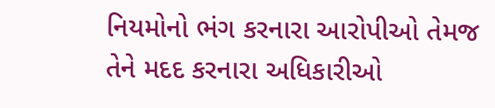નિયમોનો ભંગ કરનારા આરોપીઓ તેમજ તેને મદદ કરનારા અધિકારીઓ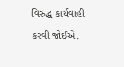વિરુદ્ધ કાર્યવાહી કરવી જોઈએ.